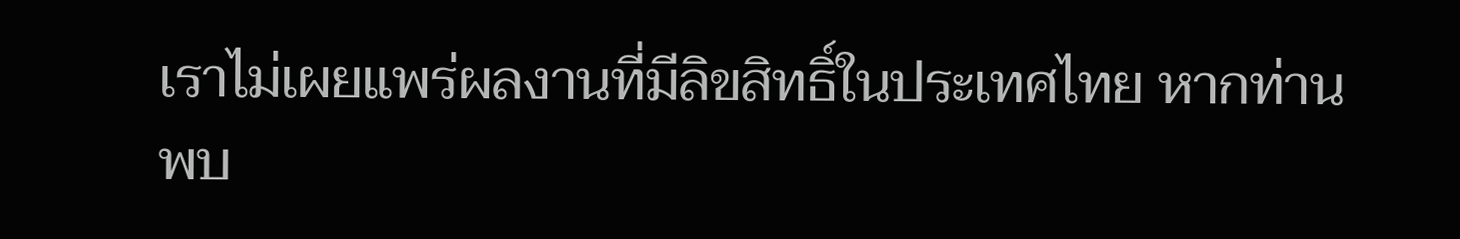เราไม่เผยแพร่ผลงานที่มีลิขสิทธิ์ในประเทศไทย หากท่านพบ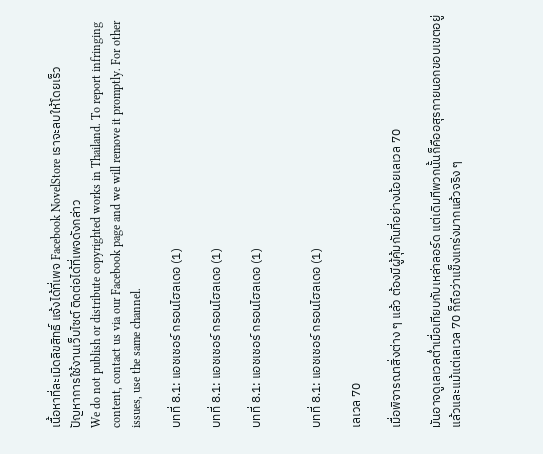เนื้อหาที่ละเมิดลิขสิทธิ์ แจ้งได้ที่เพจ Facebook NovelStore เราจะลบให้โดยเร็ว
ปัญหาการใช้งานเว็บไซต์ ติดต่อได้ที่เพจดังกล่าว
We do not publish or distribute copyrighted works in Thailand. To report infringing content, contact us via our Facebook page and we will remove it promptly. For other issues, use the same channel.

บทที่ 8.1: แอชเชอร์ กรอนไฮลเดอ (1)

บทที่ 8.1: แอชเชอร์ กรอนไฮลเดอ (1)

บทที่ 8.1: แอชเชอร์ กรอนไฮลเดอ (1)


บทที่ 8.1: แอชเชอร์ กรอนไฮลเดอ (1)

เลเวล 70

เมื่อพิจารณาสิ่งต่าง ๆ แล้ว ต้องมีผู้คุ้มกันที่อย่างน้อยเลเวล 70

มันอาจดูเลเวลต่ำเมื่อเทียบกับเหล่าลอร์ด แต่เดิมทีพวกนั้นก็คืออสุรกายนอกขอบเขตอยู่แล้วและแม้แต่เลเวล 70 ก็ถือว่าแข็งแกร่งมากแล้วจริง ๆ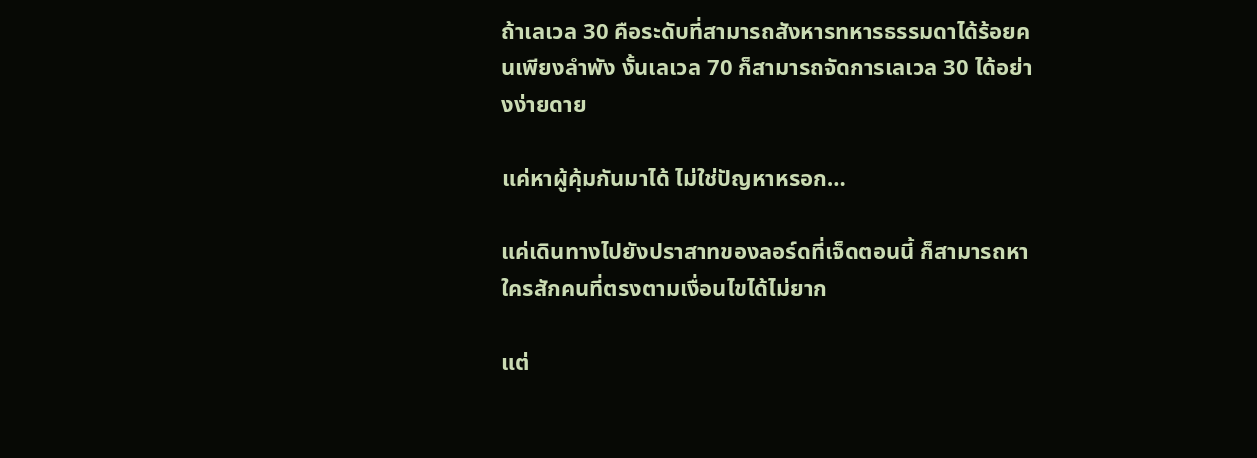ถ้าเลเวล 30 คือระดับที่สามารถสังหารทหารธรรมดาได้ร้อยคนเพียงลำพัง งั้นเลเวล 70 ก็สามารถจัดการเลเวล 30 ได้อย่างง่ายดาย

แค่หาผู้คุ้มกันมาได้ ไม่ใช่ปัญหาหรอก…

แค่เดินทางไปยังปราสาทของลอร์ดที่เจ็ดตอนนี้ ก็สามารถหาใครสักคนที่ตรงตามเงื่อนไขได้ไม่ยาก

แต่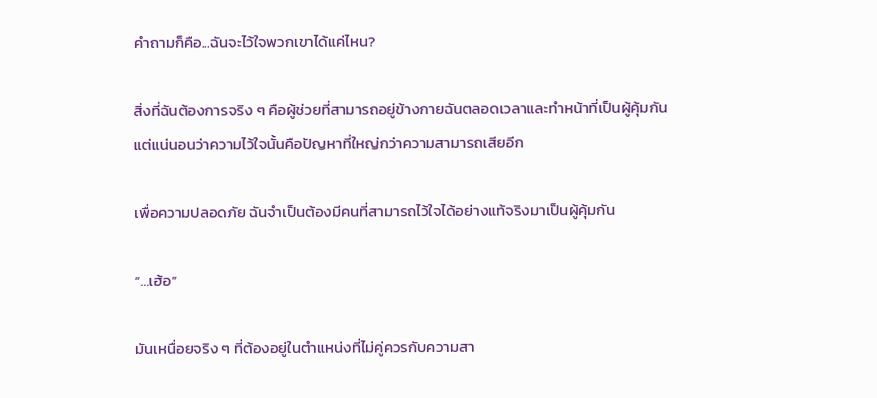คำถามก็คือ...ฉันจะไว้ใจพวกเขาได้แค่ไหน?

สิ่งที่ฉันต้องการจริง ๆ คือผู้ช่วยที่สามารถอยู่ข้างกายฉันตลอดเวลาและทำหน้าที่เป็นผู้คุ้มกัน แต่แน่นอนว่าความไว้ใจนั้นคือปัญหาที่ใหญ่กว่าความสามารถเสียอีก

เพื่อความปลอดภัย ฉันจำเป็นต้องมีคนที่สามารถไว้ใจได้อย่างแท้จริงมาเป็นผู้คุ้มกัน

“…เฮ้อ”

มันเหนื่อยจริง ๆ ที่ต้องอยู่ในตำแหน่งที่ไม่คู่ควรกับความสา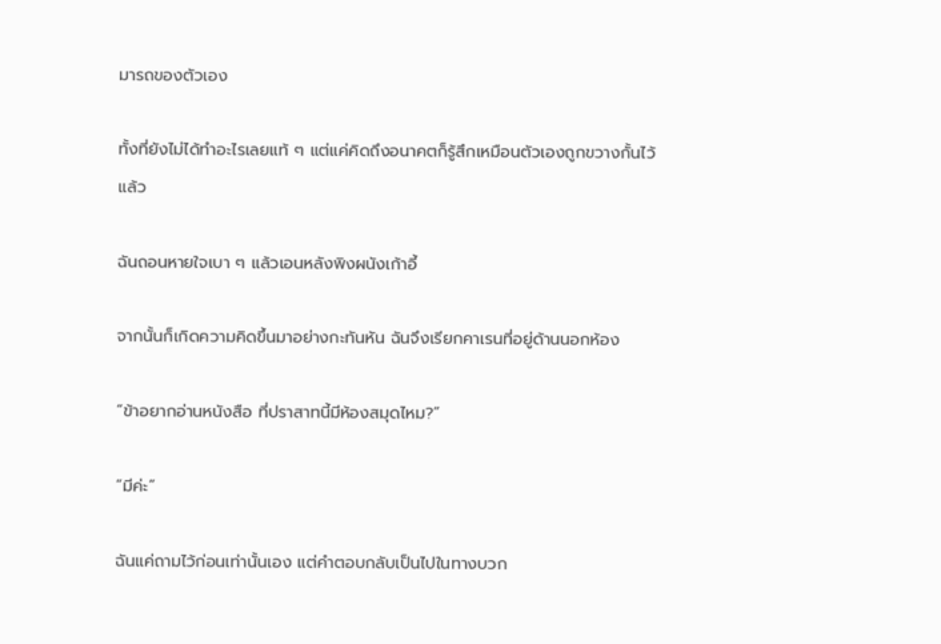มารถของตัวเอง

ทั้งที่ยังไม่ได้ทำอะไรเลยแท้ ๆ แต่แค่คิดถึงอนาคตก็รู้สึกเหมือนตัวเองถูกขวางกั้นไว้แล้ว

ฉันถอนหายใจเบา ๆ แล้วเอนหลังพิงผนังเก้าอี้

จากนั้นก็เกิดความคิดขึ้นมาอย่างกะทันหัน ฉันจึงเรียกคาเรนที่อยู่ด้านนอกห้อง

“ข้าอยากอ่านหนังสือ ที่ปราสาทนี้มีห้องสมุดไหม?”

“มีค่ะ”

ฉันแค่ถามไว้ก่อนเท่านั้นเอง แต่คำตอบกลับเป็นไปในทางบวก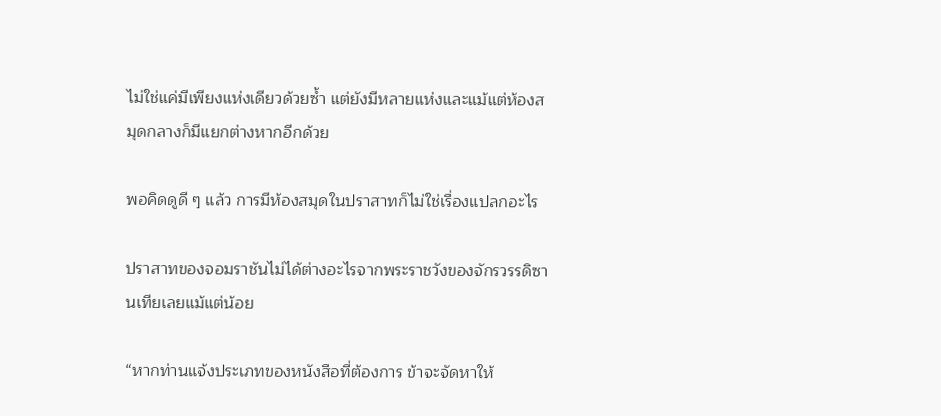ไม่ใช่แค่มีเพียงแห่งเดียวด้วยซ้ำ แต่ยังมีหลายแห่งและแม้แต่ห้องสมุดกลางก็มีแยกต่างหากอีกด้วย

พอคิดดูดี ๆ แล้ว การมีห้องสมุดในปราสาทก็ไม่ใช่เรื่องแปลกอะไร

ปราสาทของจอมราชันไม่ได้ต่างอะไรจากพระราชวังของจักรวรรดิซานเทียเลยแม้แต่น้อย

“หากท่านแจ้งประเภทของหนังสือที่ต้องการ ข้าจะจัดหาให้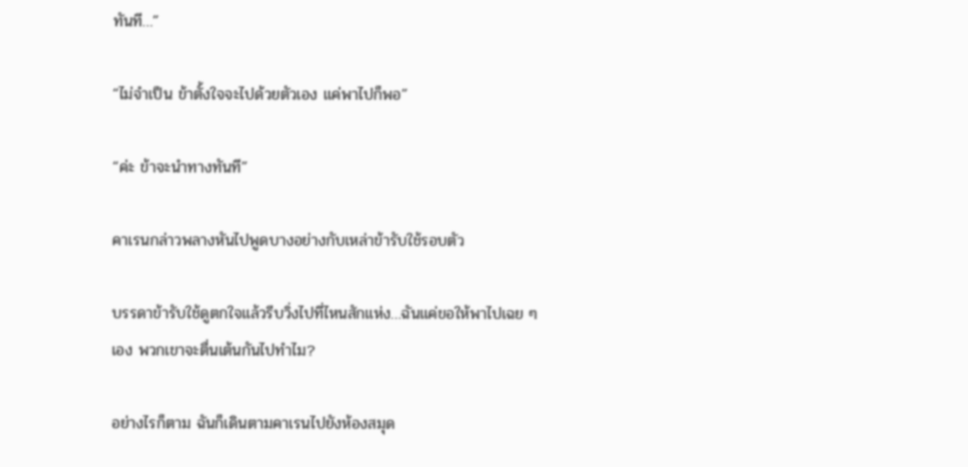ทันที…”

“ไม่จำเป็น ข้าตั้งใจจะไปด้วยตัวเอง แค่พาไปก็พอ”

“ค่ะ ข้าจะนำทางทันที”

คาเรนกล่าวพลางหันไปพูดบางอย่างกับเหล่าข้ารับใช้รอบตัว

บรรดาข้ารับใช้ดูตกใจแล้วรีบวิ่งไปที่ไหนสักแห่ง…ฉันแค่ขอให้พาไปเฉย ๆ เอง พวกเขาจะตื่นเต้นกันไปทำไม?

อย่างไรก็ตาม ฉันก็เดินตามคาเรนไปยังห้องสมุด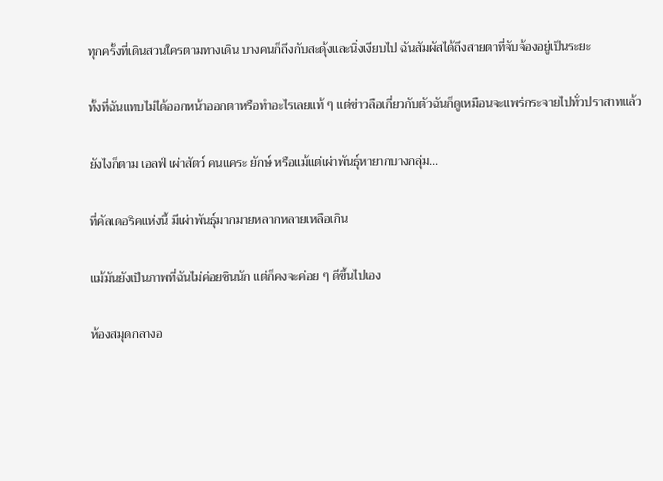ทุกครั้งที่เดินสวนใครตามทางเดิน บางคนก็ถึงกับสะดุ้งและนิ่งเงียบไป ฉันสัมผัสได้ถึงสายตาที่จับจ้องอยู่เป็นระยะ

ทั้งที่ฉันแทบไม่ได้ออกหน้าออกตาหรือทำอะไรเลยแท้ ๆ แต่ข่าวลือเกี่ยวกับตัวฉันก็ดูเหมือนจะแพร่กระจายไปทั่วปราสาทแล้ว

ยังไงก็ตาม เอลฟ์ เผ่าสัตว์ คนแคระ ยักษ์ หรือแม้แต่เผ่าพันธุ์หายากบางกลุ่ม…

ที่คัลเดอริคแห่งนี้ มีเผ่าพันธุ์มากมายหลากหลายเหลือเกิน

แม้มันยังเป็นภาพที่ฉันไม่ค่อยชินนัก แต่ก็คงจะค่อย ๆ ดีขึ้นไปเอง

ห้องสมุดกลางอ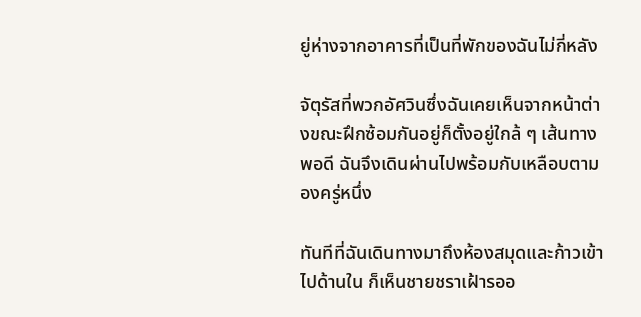ยู่ห่างจากอาคารที่เป็นที่พักของฉันไม่กี่หลัง

จัตุรัสที่พวกอัศวินซึ่งฉันเคยเห็นจากหน้าต่างขณะฝึกซ้อมกันอยู่ก็ตั้งอยู่ใกล้ ๆ เส้นทางพอดี ฉันจึงเดินผ่านไปพร้อมกับเหลือบตามองครู่หนึ่ง

ทันทีที่ฉันเดินทางมาถึงห้องสมุดและก้าวเข้าไปด้านใน ก็เห็นชายชราเฝ้ารออ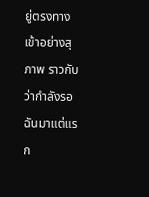ยู่ตรงทางเข้าอย่างสุภาพ ราวกับว่ากำลังรอฉันมาแต่แรก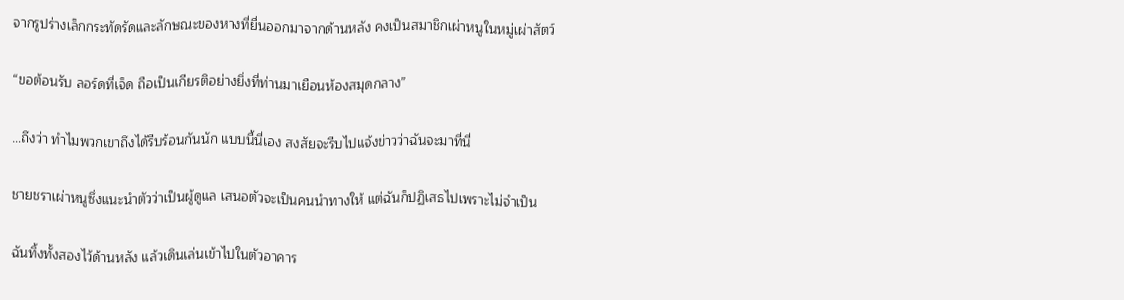จากรูปร่างเล็กกระทัดรัดและลักษณะของหางที่ยื่นออกมาจากด้านหลัง คงเป็นสมาชิกเผ่าหนูในหมู่เผ่าสัตว์

“ขอต้อนรับ ลอร์ดที่เจ็ด ถือเป็นเกียรติอย่างยิ่งที่ท่านมาเยือนห้องสมุดกลาง”

…ถึงว่า ทำไมพวกเขาถึงได้รีบร้อนกันนัก แบบนี้นี่เอง สงสัยจะรีบไปแจ้งข่าวว่าฉันจะมาที่นี่

ชายชราเผ่าหนูซึ่งแนะนำตัวว่าเป็นผู้ดูแล เสนอตัวจะเป็นคนนำทางให้ แต่ฉันก็ปฏิเสธไปเพราะไม่จำเป็น

ฉันทิ้งทั้งสองไว้ด้านหลัง แล้วเดินเล่นเข้าไปในตัวอาคาร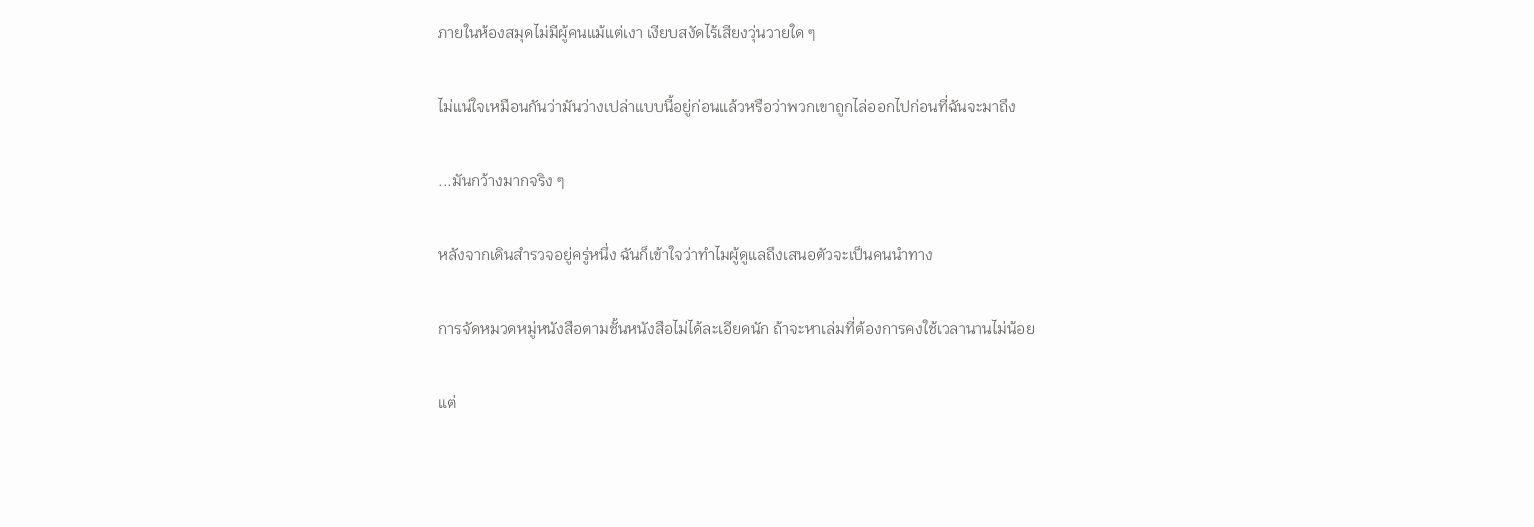ภายในห้องสมุดไม่มีผู้คนแม้แต่เงา เงียบสงัดไร้เสียงวุ่นวายใด ๆ

ไม่แน่ใจเหมือนกันว่ามันว่างเปล่าแบบนี้อยู่ก่อนแล้วหรือว่าพวกเขาถูกไล่ออกไปก่อนที่ฉันจะมาถึง

...มันกว้างมากจริง ๆ

หลังจากเดินสำรวจอยู่ครู่หนึ่ง ฉันก็เข้าใจว่าทำไมผู้ดูแลถึงเสนอตัวจะเป็นคนนำทาง

การจัดหมวดหมู่หนังสือตามชั้นหนังสือไม่ได้ละเอียดนัก ถ้าจะหาเล่มที่ต้องการคงใช้เวลานานไม่น้อย

แต่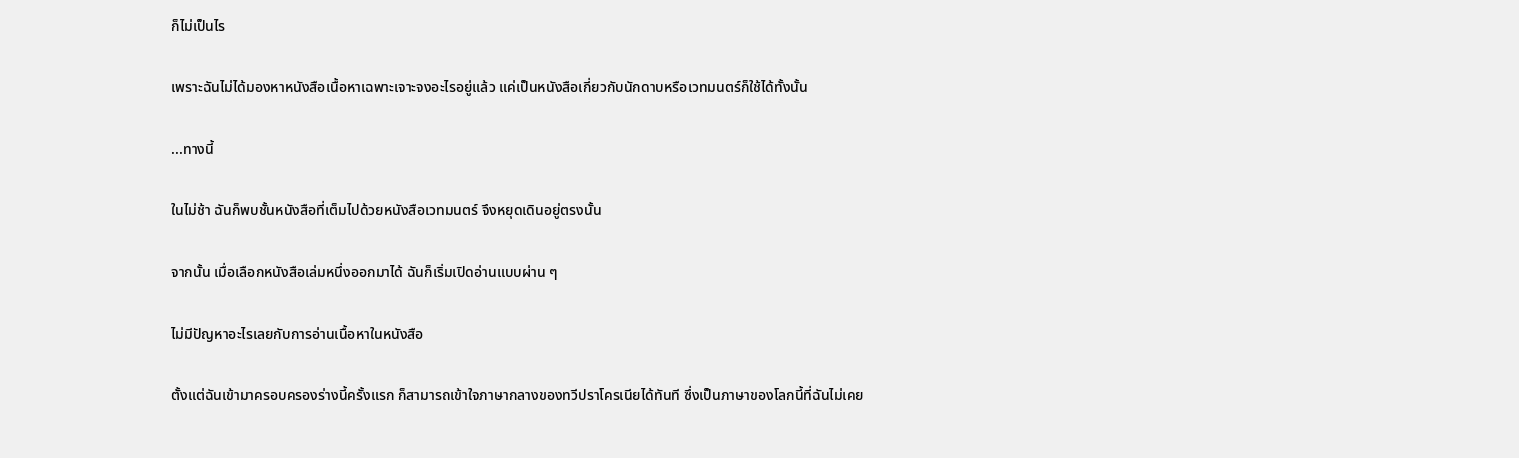ก็ไม่เป็นไร

เพราะฉันไม่ได้มองหาหนังสือเนื้อหาเฉพาะเจาะจงอะไรอยู่แล้ว แค่เป็นหนังสือเกี่ยวกับนักดาบหรือเวทมนตร์ก็ใช้ได้ทั้งนั้น

...ทางนี้

ในไม่ช้า ฉันก็พบชั้นหนังสือที่เต็มไปด้วยหนังสือเวทมนตร์ จึงหยุดเดินอยู่ตรงนั้น

จากนั้น เมื่อเลือกหนังสือเล่มหนึ่งออกมาได้ ฉันก็เริ่มเปิดอ่านแบบผ่าน ๆ

ไม่มีปัญหาอะไรเลยกับการอ่านเนื้อหาในหนังสือ

ตั้งแต่ฉันเข้ามาครอบครองร่างนี้ครั้งแรก ก็สามารถเข้าใจภาษากลางของทวีปราโครเนียได้ทันที ซึ่งเป็นภาษาของโลกนี้ที่ฉันไม่เคย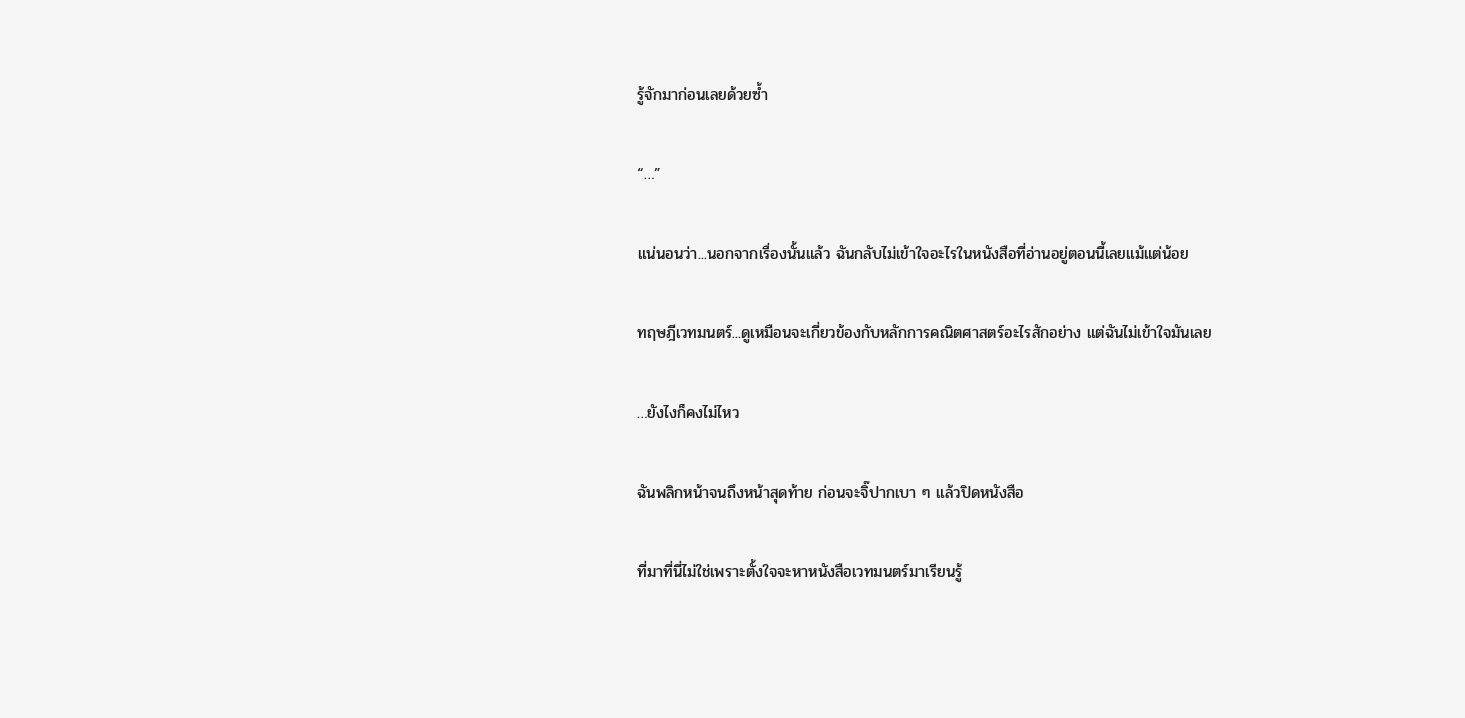รู้จักมาก่อนเลยด้วยซ้ำ

“…”

แน่นอนว่า...นอกจากเรื่องนั้นแล้ว ฉันกลับไม่เข้าใจอะไรในหนังสือที่อ่านอยู่ตอนนี้เลยแม้แต่น้อย

ทฤษฎีเวทมนตร์...ดูเหมือนจะเกี่ยวข้องกับหลักการคณิตศาสตร์อะไรสักอย่าง แต่ฉันไม่เข้าใจมันเลย

…ยังไงก็คงไม่ไหว

ฉันพลิกหน้าจนถึงหน้าสุดท้าย ก่อนจะจิ๊ปากเบา ๆ แล้วปิดหนังสือ

ที่มาที่นี่ไม่ใช่เพราะตั้งใจจะหาหนังสือเวทมนตร์มาเรียนรู้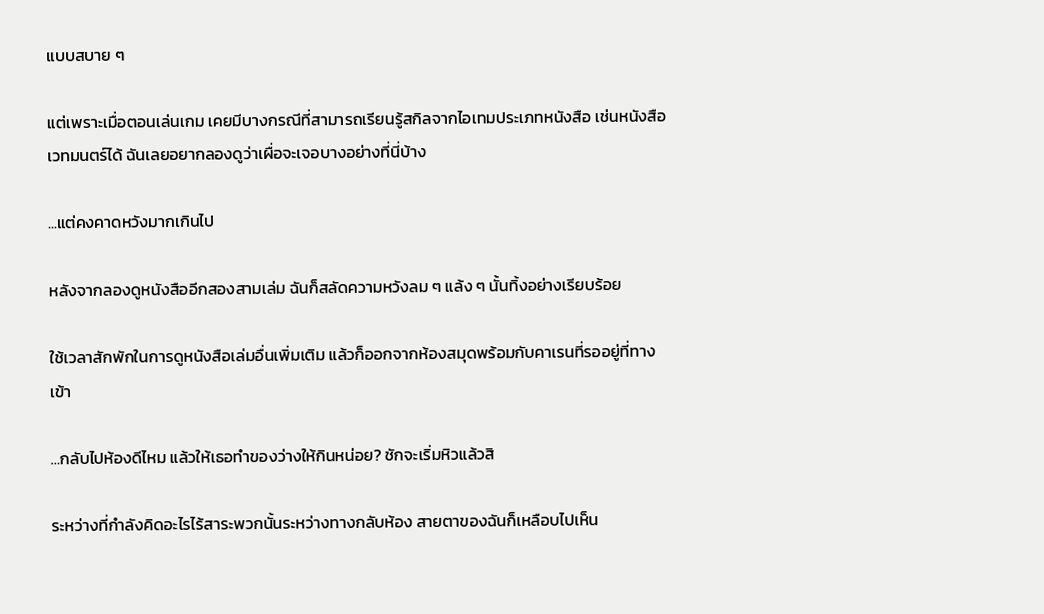แบบสบาย ๆ

แต่เพราะเมื่อตอนเล่นเกม เคยมีบางกรณีที่สามารถเรียนรู้สกิลจากไอเทมประเภทหนังสือ เช่นหนังสือเวทมนตร์ได้ ฉันเลยอยากลองดูว่าเผื่อจะเจอบางอย่างที่นี่บ้าง

...แต่คงคาดหวังมากเกินไป

หลังจากลองดูหนังสืออีกสองสามเล่ม ฉันก็สลัดความหวังลม ๆ แล้ง ๆ นั้นทิ้งอย่างเรียบร้อย

ใช้เวลาสักพักในการดูหนังสือเล่มอื่นเพิ่มเติม แล้วก็ออกจากห้องสมุดพร้อมกับคาเรนที่รออยู่ที่ทางเข้า

…กลับไปห้องดีไหม แล้วให้เธอทำของว่างให้กินหน่อย? ชักจะเริ่มหิวแล้วสิ

ระหว่างที่กำลังคิดอะไรไร้สาระพวกนั้นระหว่างทางกลับห้อง สายตาของฉันก็เหลือบไปเห็น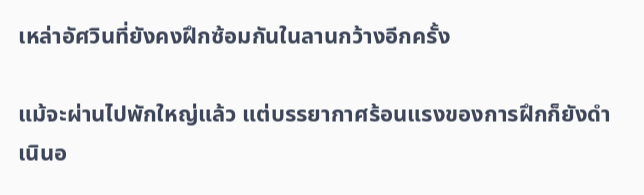เหล่าอัศวินที่ยังคงฝึกซ้อมกันในลานกว้างอีกครั้ง

แม้จะผ่านไปพักใหญ่แล้ว แต่บรรยากาศร้อนแรงของการฝึกก็ยังดำเนินอ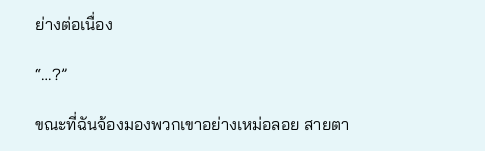ย่างต่อเนื่อง

“…?”

ขณะที่ฉันจ้องมองพวกเขาอย่างเหม่อลอย สายตา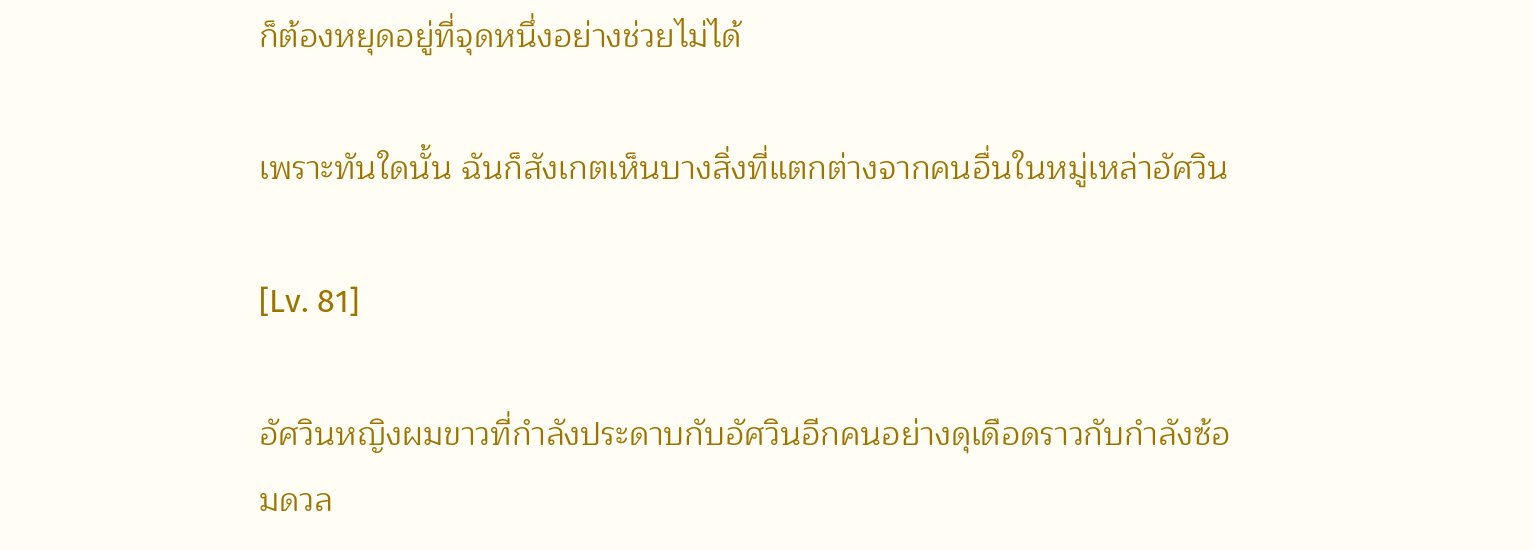ก็ต้องหยุดอยู่ที่จุดหนึ่งอย่างช่วยไม่ได้

เพราะทันใดนั้น ฉันก็สังเกตเห็นบางสิ่งที่แตกต่างจากคนอื่นในหมู่เหล่าอัศวิน

[Lv. 81]

อัศวินหญิงผมขาวที่กำลังประดาบกับอัศวินอีกคนอย่างดุเดือดราวกับกำลังซ้อมดวล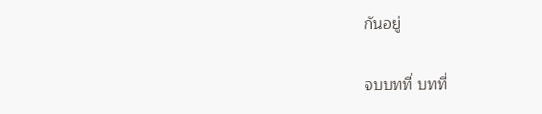กันอยู่

จบบทที่ บทที่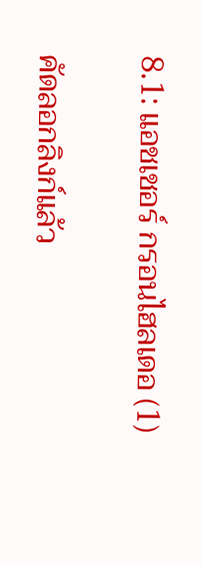8.1: แอชเชอร์ กรอนไฮลเดอ (1)

คัดลอกลิงก์แล้ว